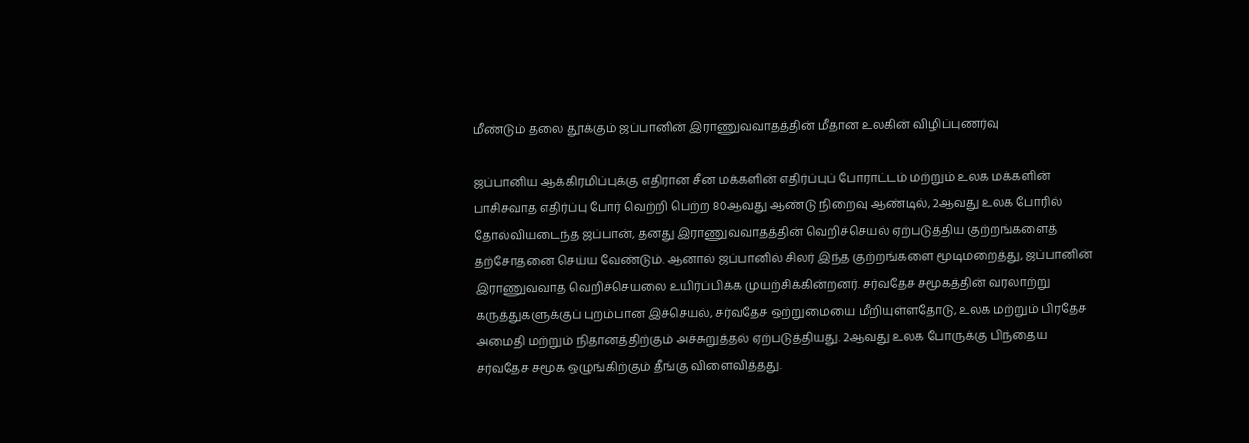மீண்டும் தலை தூக்கும் ஜப்பானின் இராணுவவாதத்தின் மீதான உலகின் விழிப்புணர்வு

ஜப்பானிய ஆக்கிரமிப்புக்கு எதிரான சீன மக்களின் எதிர்ப்புப் போராட்டம் மற்றும் உலக மக்களின் பாசிசவாத எதிர்ப்பு போர் வெற்றி பெற்ற 80ஆவது ஆண்டு நிறைவு ஆண்டில், 2ஆவது உலக போரில் தோல்வியடைந்த ஜப்பான், தனது இராணுவவாதத்தின் வெறிச்செயல் ஏற்படுத்திய குற்றங்களைத் தற்சோதனை செய்ய வேண்டும். ஆனால் ஜப்பானில் சிலர் இந்த குற்றங்களை மூடிமறைத்து, ஜப்பானின் இராணுவவாத வெறிச்செயலை உயிர்ப்பிக்க முயற்சிக்கின்றனர். சர்வதேச சமூகத்தின் வரலாற்று கருத்துகளுக்குப் புறம்பான இச்செயல், சர்வதேச ஒற்றுமையை மீறியுள்ளதோடு, உலக மற்றும் பிரதேச அமைதி மற்றும் நிதானத்திற்கும் அச்சுறுத்தல் ஏற்படுத்தியது. 2ஆவது உலக போருக்கு பிந்தைய சர்வதேச சமூக ஒழுங்கிற்கும் தீங்கு விளைவித்தது.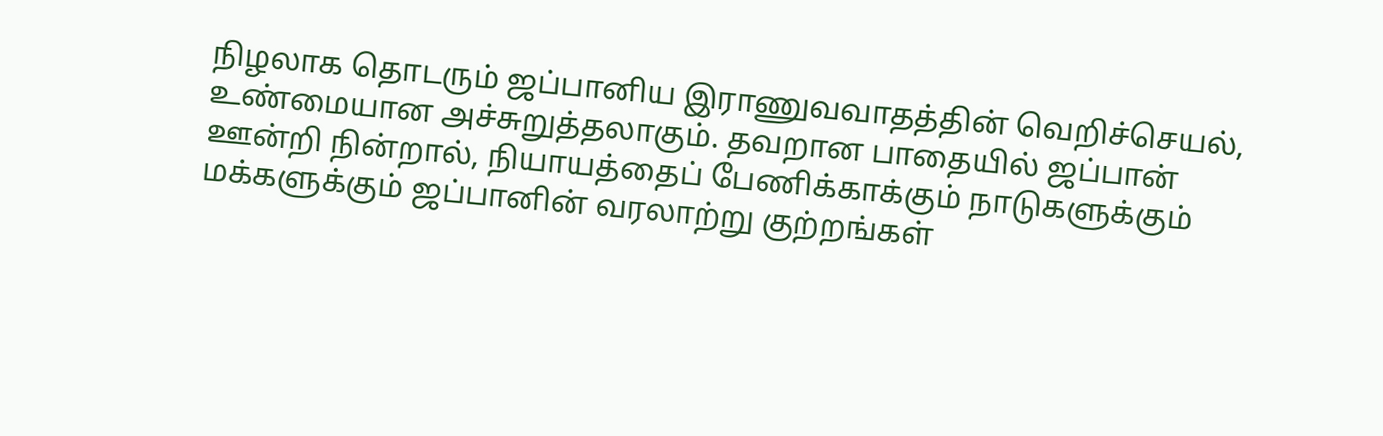நிழலாக தொடரும் ஜப்பானிய இராணுவவாதத்தின் வெறிச்செயல், உண்மையான அச்சுறுத்தலாகும். தவறான பாதையில் ஜப்பான் ஊன்றி நின்றால், நியாயத்தைப் பேணிக்காக்கும் நாடுகளுக்கும் மக்களுக்கும் ஜப்பானின் வரலாற்று குற்றங்கள்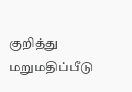குறித்து மறுமதிப்பீடு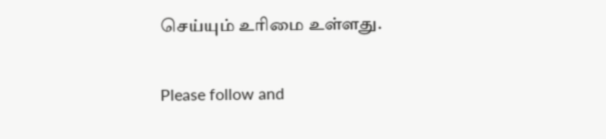செய்யும் உரிமை உள்ளது.

Please follow and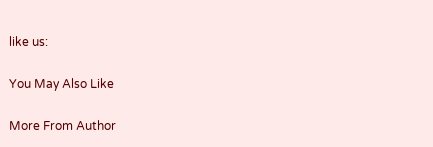like us:

You May Also Like

More From Author